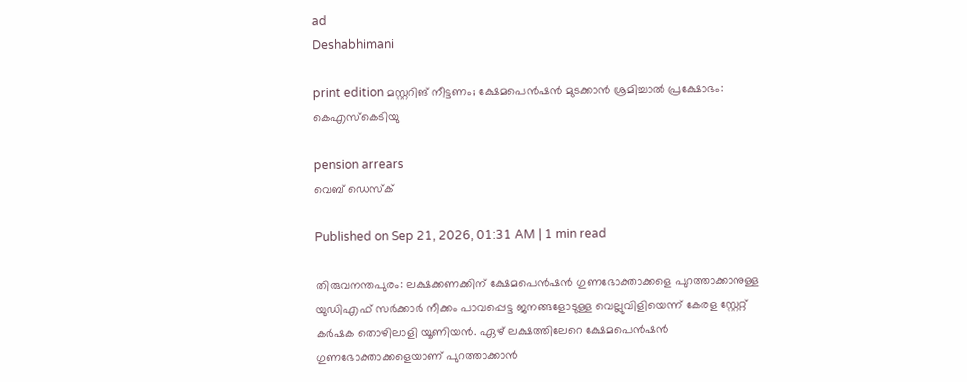ad
Deshabhimani

print edition മസ്റ്ററിങ്‌ നീട്ടണം; ക്ഷേമപെൻഷൻ മുടക്കാൻ ശ്രമിച്ചാൽ പ്രക്ഷോഭം: കെഎസ്‌കെടിയു

pension arrears
വെബ് ഡെസ്ക്

Published on Sep 21, 2026, 01:31 AM | 1 min read

തിരുവനന്തപുരം: ലക്ഷക്കണക്കിന് ക്ഷേമപെൻഷൻ ഗുണഭോക്താക്കളെ പുറത്താക്കാനുള്ള യുഡിഎഫ് സർക്കാർ നീക്കം പാവപ്പെട്ട ജനങ്ങളോടുള്ള വെല്ലുവിളിയെന്ന് കേരള സ്റ്റേറ്റ് കർഷക തൊഴിലാളി യൂണിയൻ. ഏഴ് ലക്ഷത്തിലേറെ ക്ഷേമപെൻഷൻ ഗുണഭോക്താക്കളെയാണ്‌ പുറത്താക്കാൻ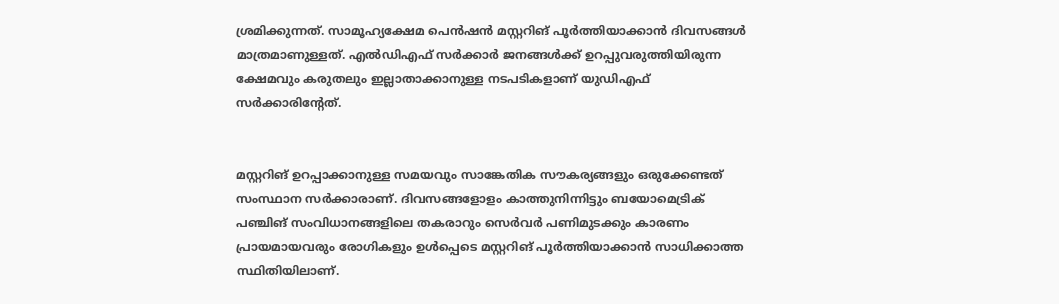ശ്രമിക്കുന്നത്. സാമൂഹ്യക്ഷേമ പെൻഷൻ മസ്റ്ററിങ്‌ പൂർത്തിയാക്കാൻ ദിവസങ്ങൾ മാത്രമാണുള്ളത്‌. എൽഡിഎഫ് സർക്കാർ ജനങ്ങൾക്ക് ഉറപ്പുവരുത്തിയിരുന്ന ക്ഷേമവും കരുതലും ഇല്ലാതാക്കാനുള്ള നടപടികളാണ്‌ യുഡിഎഫ്‌ സർക്കാരിന്റേത്‌.


മസ്റ്ററിങ്‌ ഉറപ്പാക്കാനുള്ള സമയവും സാങ്കേതിക സൗകര്യങ്ങളും ഒരുക്കേണ്ടത്‌ സംസ്ഥാന സർക്കാരാണ്‌. ദിവസങ്ങളോളം കാത്തുനിന്നിട്ടും ബയോമെട്രിക് പഞ്ചിങ്‌ സംവിധാനങ്ങളിലെ തകരാറും സെർവർ പണിമുടക്കും കാരണം പ്രായമായവരും രോഗികളും ഉൾപ്പെടെ മസ്റ്ററിങ്‌ പൂർത്തിയാക്കാൻ സാധിക്കാത്ത സ്ഥിതിയിലാണ്‌.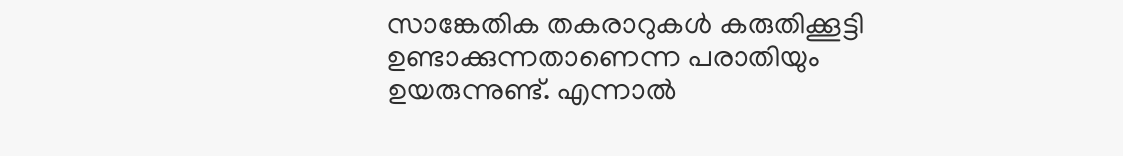സാങ്കേതിക തകരാറുകൾ കരുതിക്കൂട്ടി ഉണ്ടാക്കുന്നതാണെന്ന പരാതിയും ഉയരുന്നുണ്ട്. എന്നാൽ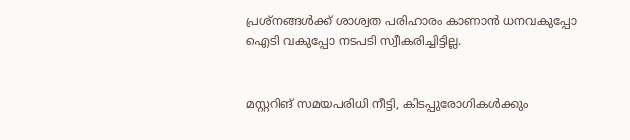പ്രശ്നങ്ങൾക്ക് ശാശ്വത പരിഹാരം കാണാൻ ധനവകുപ്പോ ഐടി വകുപ്പോ നടപടി സ്വീകരിച്ചിട്ടില്ല.


മസ്റ്ററിങ്‌ സമയപരിധി നീട്ടി, കിടപ്പുരോഗികൾക്കും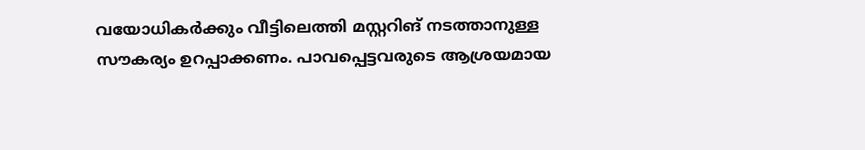വയോധികർക്കും വീട്ടിലെത്തി മസ്റ്ററിങ്‌ നടത്താനുള്ള സൗകര്യം ഉറപ്പാക്കണം. പാവപ്പെട്ടവരുടെ ആശ്രയമായ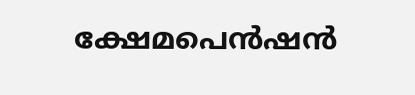ക്ഷേമപെൻഷൻ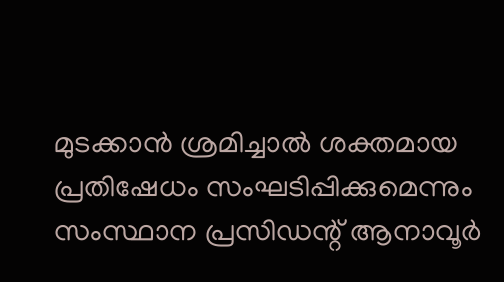മുടക്കാൻ ശ്രമിച്ചാൽ ശക്തമായ പ്രതിഷേധം സംഘടിപ്പിക്കുമെന്നും സംസ്ഥാന പ്രസിഡന്റ് ആനാവൂർ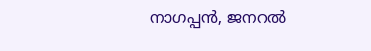നാഗപ്പൻ, ജനറൽ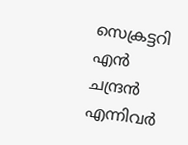സെക്രട്ടറി എൻ ചന്ദ്രൻ എന്നിവർ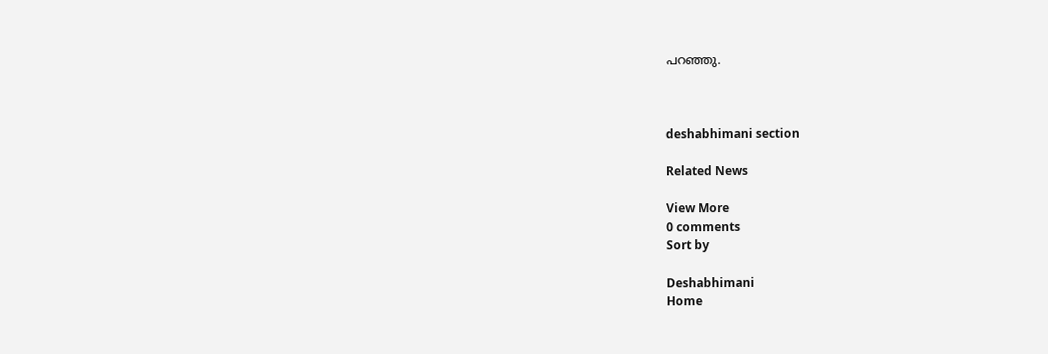പറഞ്ഞു.



deshabhimani section

Related News

View More
0 comments
Sort by

Deshabhimani
Home